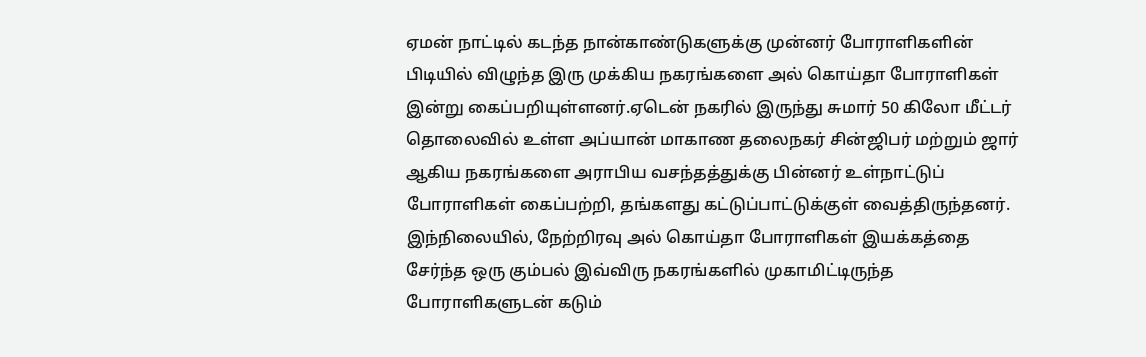ஏமன் நாட்டில் கடந்த நான்காண்டுகளுக்கு முன்னர் போராளிகளின் பிடியில் விழுந்த இரு முக்கிய நகரங்களை அல் கொய்தா போராளிகள் இன்று கைப்பறியுள்ளனர்.ஏடென் நகரில் இருந்து சுமார் 50 கிலோ மீட்டர் தொலைவில் உள்ள அப்யான் மாகாண தலைநகர் சின்ஜிபர் மற்றும் ஜார் ஆகிய நகரங்களை அராபிய வசந்தத்துக்கு பின்னர் உள்நாட்டுப் போராளிகள் கைப்பற்றி, தங்களது கட்டுப்பாட்டுக்குள் வைத்திருந்தனர்.
இந்நிலையில், நேற்றிரவு அல் கொய்தா போராளிகள் இயக்கத்தை சேர்ந்த ஒரு கும்பல் இவ்விரு நகரங்களில் முகாமிட்டிருந்த போராளிகளுடன் கடும்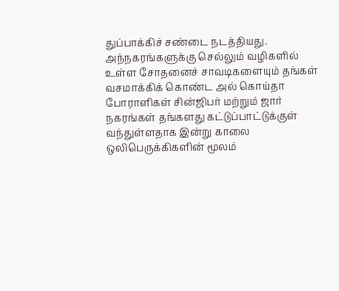துப்பாக்கிச் சண்டை நடத்தியது. அந்நகரங்களுக்கு செல்லும் வழிகளில் உள்ள சோதனைச் சாவடிகளையும் தங்கள் வசமாக்கிக் கொண்ட அல் கொய்தா போராளிகள் சின்ஜிபர் மற்றும் ஜார் நகரங்கள் தங்களது கட்டுப்பாட்டுக்குள் வந்துள்ளதாக இன்று காலை ஒலிபெருக்கிகளின் மூலம்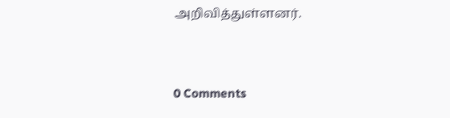அறிவித்துள்ளனர்.


0 Comments